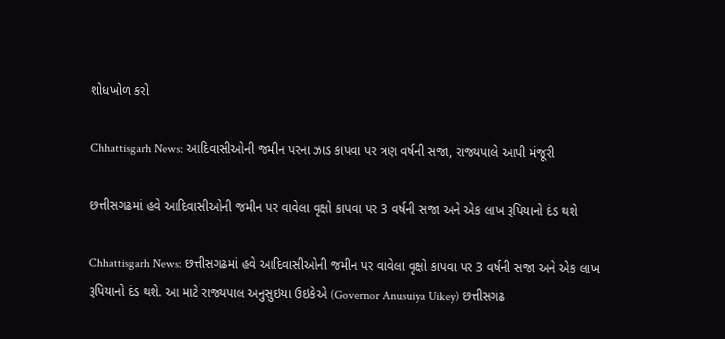શોધખોળ કરો

Chhattisgarh News: આદિવાસીઓની જમીન પરના ઝાડ કાપવા પર ત્રણ વર્ષની સજા, રાજ્યપાલે આપી મંજૂરી

છત્તીસગઢમાં હવે આદિવાસીઓની જમીન પર વાવેલા વૃક્ષો કાપવા પર 3 વર્ષની સજા અને એક લાખ રૂપિયાનો દંડ થશે

Chhattisgarh News: છત્તીસગઢમાં હવે આદિવાસીઓની જમીન પર વાવેલા વૃક્ષો કાપવા પર 3 વર્ષની સજા અને એક લાખ રૂપિયાનો દંડ થશે. આ માટે રાજ્યપાલ અનુસુઇયા ઉઇકેએ (Governor Anusuiya Uikey) છત્તીસગઢ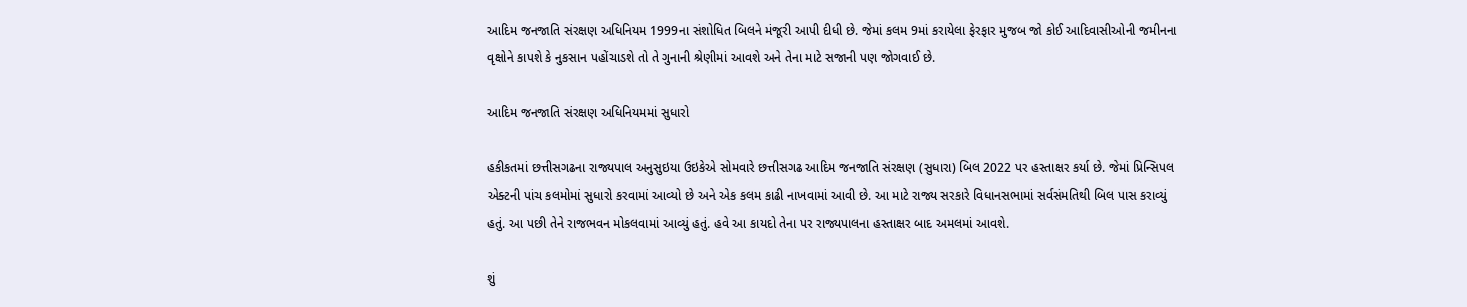આદિમ જનજાતિ સંરક્ષણ અધિનિયમ 1999ના સંશોધિત બિલને મંજૂરી આપી દીધી છે. જેમાં કલમ 9માં કરાયેલા ફેરફાર મુજબ જો કોઈ આદિવાસીઓની જમીનના વૃક્ષોને કાપશે કે નુકસાન પહોંચાડશે તો તે ગુનાની શ્રેણીમાં આવશે અને તેના માટે સજાની પણ જોગવાઈ છે.

આદિમ જનજાતિ સંરક્ષણ અધિનિયમમાં સુધારો

હકીકતમાં છત્તીસગઢના રાજ્યપાલ અનુસુઇયા ઉઇકેએ સોમવારે છત્તીસગઢ આદિમ જનજાતિ સંરક્ષણ (સુધારા) બિલ 2022 પર હસ્તાક્ષર કર્યા છે. જેમાં પ્રિન્સિપલ એક્ટની પાંચ કલમોમાં સુધારો કરવામાં આવ્યો છે અને એક કલમ કાઢી નાખવામાં આવી છે. આ માટે રાજ્ય સરકારે વિધાનસભામાં સર્વસંમતિથી બિલ પાસ કરાવ્યું હતું. આ પછી તેને રાજભવન મોકલવામાં આવ્યું હતું. હવે આ કાયદો તેના પર રાજ્યપાલના હસ્તાક્ષર બાદ અમલમાં આવશે.

શું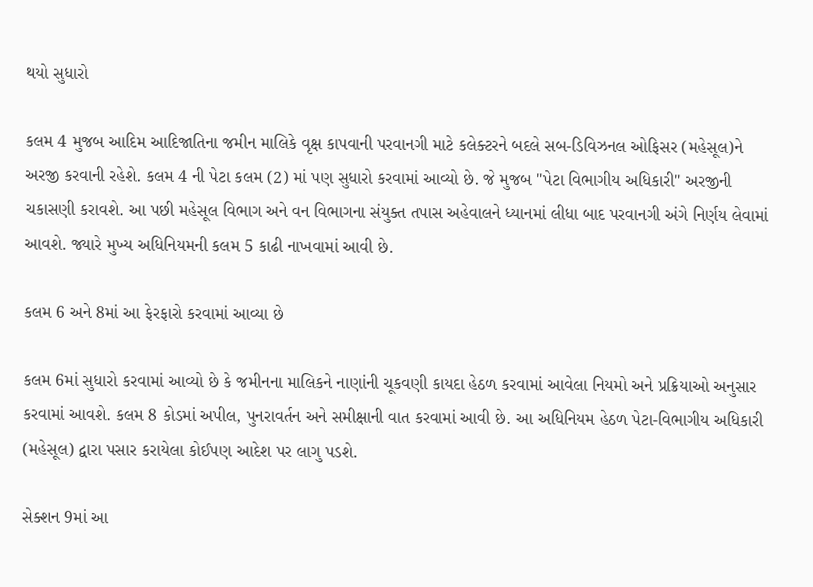થયો સુધારો

કલમ 4 મુજબ આદિમ આદિજાતિના જમીન માલિકે વૃક્ષ કાપવાની પરવાનગી માટે કલેક્ટરને બદલે સબ-ડિવિઝનલ ઓફિસર (મહેસૂલ)ને અરજી કરવાની રહેશે. કલમ 4 ની પેટા કલમ (2) માં પણ સુધારો કરવામાં આવ્યો છે. જે મુજબ "પેટા વિભાગીય અધિકારી" અરજીની ચકાસણી કરાવશે. આ પછી મહેસૂલ વિભાગ અને વન વિભાગના સંયુક્ત તપાસ અહેવાલને ધ્યાનમાં લીધા બાદ પરવાનગી અંગે નિર્ણય લેવામાં આવશે. જ્યારે મુખ્ય અધિનિયમની કલમ 5 કાઢી નાખવામાં આવી છે.

કલમ 6 અને 8માં આ ફેરફારો કરવામાં આવ્યા છે

કલમ 6માં સુધારો કરવામાં આવ્યો છે કે જમીનના માલિકને નાણાંની ચૂકવણી કાયદા હેઠળ કરવામાં આવેલા નિયમો અને પ્રક્રિયાઓ અનુસાર કરવામાં આવશે. કલમ 8 કોડમાં અપીલ, પુનરાવર્તન અને સમીક્ષાની વાત કરવામાં આવી છે. આ અધિનિયમ હેઠળ પેટા-વિભાગીય અધિકારી (મહેસૂલ) દ્વારા પસાર કરાયેલા કોઈપણ આદેશ પર લાગુ પડશે.

સેક્શન 9માં આ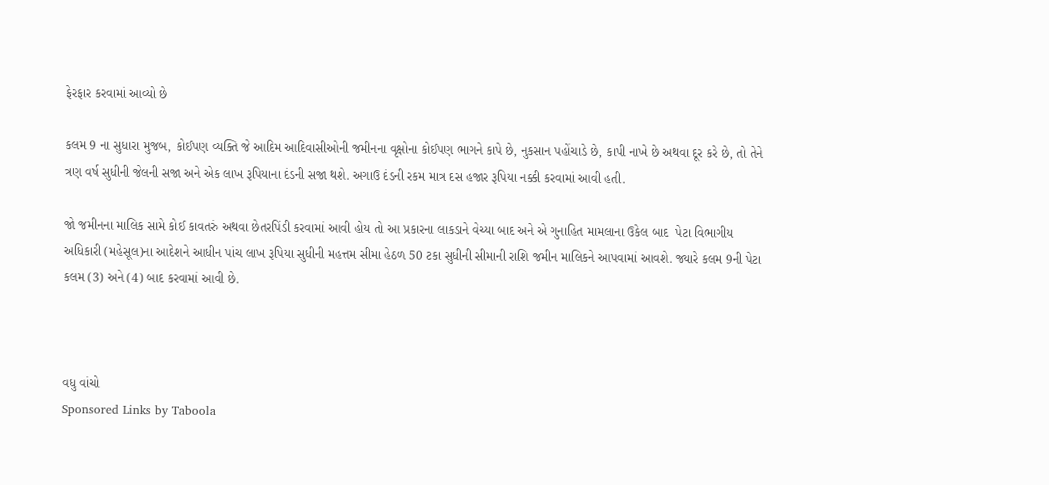ફેરફાર કરવામાં આવ્યો છે

કલમ 9 ના સુધારા મુજબ, કોઈપણ વ્યક્તિ જે આદિમ આદિવાસીઓની જમીનના વૃક્ષોના કોઈપણ ભાગને કાપે છે, નુકસાન પહોંચાડે છે, કાપી નાખે છે અથવા દૂર કરે છે, તો તેને ત્રણ વર્ષ સુધીની જેલની સજા અને એક લાખ રૂપિયાના દંડની સજા થશે. અગાઉ દંડની રકમ માત્ર દસ હજાર રૂપિયા નક્કી કરવામાં આવી હતી.

જો જમીનના માલિક સામે કોઈ કાવતરું અથવા છેતરપિંડી કરવામાં આવી હોય તો આ પ્રકારના લાકડાને વેચ્યા બાદ અને એ ગુનાહિત મામલાના ઉકેલ બાદ  પેટા વિભાગીય અધિકારી (મહેસૂલ)ના આદેશને આધીન પાંચ લાખ રૂપિયા સુધીની મહત્તમ સીમા હેઠળ 50 ટકા સુધીની સીમાની રાશિ જમીન માલિકને આપવામાં આવશે. જ્યારે કલમ 9ની પેટા કલમ (3) અને (4) બાદ કરવામાં આવી છે.



વધુ વાંચો
Sponsored Links by Taboola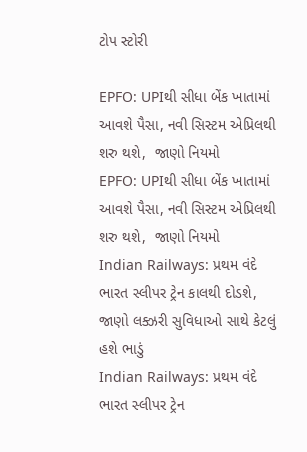ટોપ સ્ટોરી

EPFO: UPIથી સીધા બેંક ખાતામાં આવશે પૈસા, નવી સિસ્ટમ એપ્રિલથી શરુ થશે,  જાણો નિયમો
EPFO: UPIથી સીધા બેંક ખાતામાં આવશે પૈસા, નવી સિસ્ટમ એપ્રિલથી શરુ થશે,  જાણો નિયમો
Indian Railways: પ્રથમ વંદે ભારત સ્લીપર ટ્રેન કાલથી દોડશે, જાણો લક્ઝરી સુવિધાઓ સાથે કેટલું હશે ભાડું
Indian Railways: પ્રથમ વંદે ભારત સ્લીપર ટ્રેન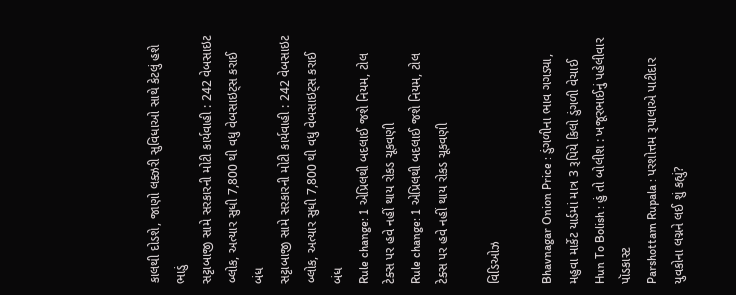કાલથી દોડશે, જાણો લક્ઝરી સુવિધાઓ સાથે કેટલું હશે ભાડું
સટ્ટાબાજી સામે સરકારની મોટી કાર્યવાહી : 242 વેબસાઇટ બ્લોક, અત્યાર સુધી 7,800 થી વધુ વેબસાઇટ્સ કરાઈ બંધ
સટ્ટાબાજી સામે સરકારની મોટી કાર્યવાહી : 242 વેબસાઇટ બ્લોક, અત્યાર સુધી 7,800 થી વધુ વેબસાઇટ્સ કરાઈ બંધ
Rule change: 1 એપ્રિલથી બદલાઈ જશે નિયમ, ટોલ ટેક્સ પર હવે નહીં થાય રોકડ ચૂકવણી
Rule change: 1 એપ્રિલથી બદલાઈ જશે નિયમ, ટોલ ટેક્સ પર હવે નહીં થાય રોકડ ચૂકવણી

વિડિઓઝ

Bhavnagar Onion Price : ડુંગળીના ભાવ ગગડ્યા, મહુવા માર્કેટ યાર્ડમાં માત્ર 3 રૂપિયે કિલો ડુંગળી વેચાઈ
Hun To Bolish : હું તો બોલીશ : ખજૂરભાઈનું પહેલીવાર પૉડકાસ્ટ
Parshottam Rupala : પરશોત્તમ રૂપાલાએ પાટીદાર યુવકોના લગ્નને લઈ શું કહ્યું?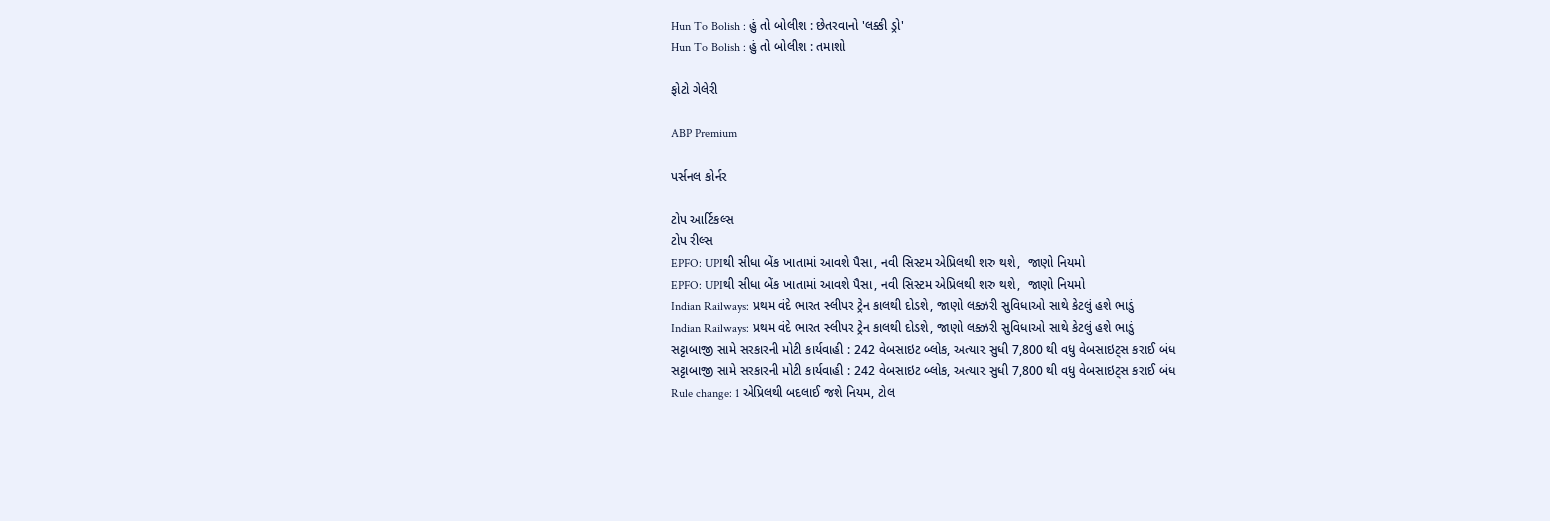Hun To Bolish : હું તો બોલીશ : છેતરવાનો 'લક્કી ડ્રો'
Hun To Bolish : હું તો બોલીશ : તમાશો

ફોટો ગેલેરી

ABP Premium

પર્સનલ કોર્નર

ટોપ આર્ટિકલ્સ
ટોપ રીલ્સ
EPFO: UPIથી સીધા બેંક ખાતામાં આવશે પૈસા, નવી સિસ્ટમ એપ્રિલથી શરુ થશે,  જાણો નિયમો
EPFO: UPIથી સીધા બેંક ખાતામાં આવશે પૈસા, નવી સિસ્ટમ એપ્રિલથી શરુ થશે,  જાણો નિયમો
Indian Railways: પ્રથમ વંદે ભારત સ્લીપર ટ્રેન કાલથી દોડશે, જાણો લક્ઝરી સુવિધાઓ સાથે કેટલું હશે ભાડું
Indian Railways: પ્રથમ વંદે ભારત સ્લીપર ટ્રેન કાલથી દોડશે, જાણો લક્ઝરી સુવિધાઓ સાથે કેટલું હશે ભાડું
સટ્ટાબાજી સામે સરકારની મોટી કાર્યવાહી : 242 વેબસાઇટ બ્લોક, અત્યાર સુધી 7,800 થી વધુ વેબસાઇટ્સ કરાઈ બંધ
સટ્ટાબાજી સામે સરકારની મોટી કાર્યવાહી : 242 વેબસાઇટ બ્લોક, અત્યાર સુધી 7,800 થી વધુ વેબસાઇટ્સ કરાઈ બંધ
Rule change: 1 એપ્રિલથી બદલાઈ જશે નિયમ, ટોલ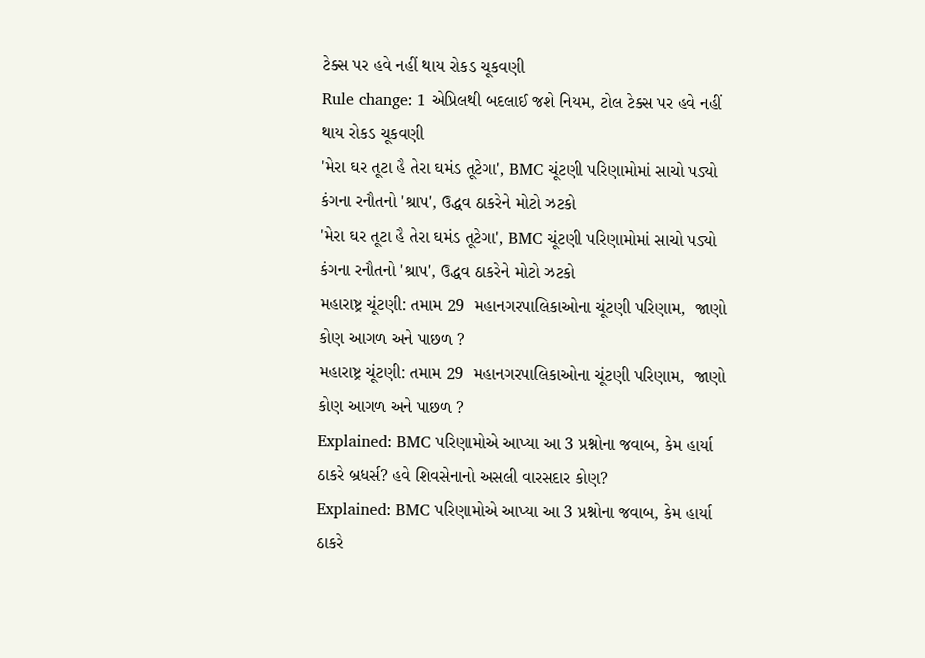ટેક્સ પર હવે નહીં થાય રોકડ ચૂકવણી
Rule change: 1 એપ્રિલથી બદલાઈ જશે નિયમ, ટોલ ટેક્સ પર હવે નહીં થાય રોકડ ચૂકવણી
'મેરા ઘર તૂટા હૈ તેરા ઘમંડ તૂટેગા', BMC ચૂંટણી પરિણામોમાં સાચો પડ્યો કંગના રનૌતનો 'શ્રાપ', ઉદ્ધવ ઠાકરેને મોટો ઝટકો
'મેરા ઘર તૂટા હૈ તેરા ઘમંડ તૂટેગા', BMC ચૂંટણી પરિણામોમાં સાચો પડ્યો કંગના રનૌતનો 'શ્રાપ', ઉદ્ધવ ઠાકરેને મોટો ઝટકો
મહારાષ્ટ્ર ચૂંટણી: તમામ 29  મહાનગરપાલિકાઓના ચૂંટણી પરિણામ,  જાણો કોણ આગળ અને પાછળ ?
મહારાષ્ટ્ર ચૂંટણી: તમામ 29  મહાનગરપાલિકાઓના ચૂંટણી પરિણામ,  જાણો કોણ આગળ અને પાછળ ?
Explained: BMC પરિણામોએ આપ્યા આ 3 પ્રશ્નોના જવાબ, કેમ હાર્યા ઠાકરે બ્રધર્સ? હવે શિવસેનાનો અસલી વારસદાર કોણ?
Explained: BMC પરિણામોએ આપ્યા આ 3 પ્રશ્નોના જવાબ, કેમ હાર્યા ઠાકરે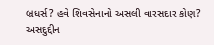બ્રધર્સ? હવે શિવસેનાનો અસલી વારસદાર કોણ?
અસદુદ્દીન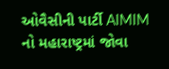ઓવૈસીની પાર્ટી AIMIM નો મહારાષ્ટ્રમાં જોવા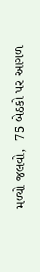મળ્યો જલવો,  75 બેઠકો પર આગળ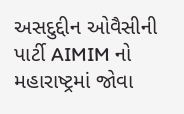અસદુદ્દીન ઓવૈસીની પાર્ટી AIMIM નો મહારાષ્ટ્રમાં જોવા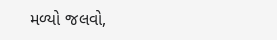મળ્યો જલવો,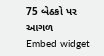75 બેઠકો પર આગળ
Embed widget